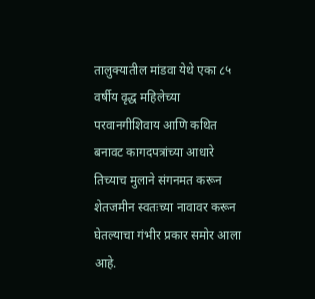तालुक्यातील मांडवा येथे एका ८५ वर्षीय वृद्ध महिलेच्या परवानगीशिवाय आणि कथित बनावट कागदपत्रांच्या आधारे तिच्याच मुलाने संगनमत करून शेतजमीन स्वतःच्या नावावर करून घेतल्याचा गंभीर प्रकार समोर आला आहे.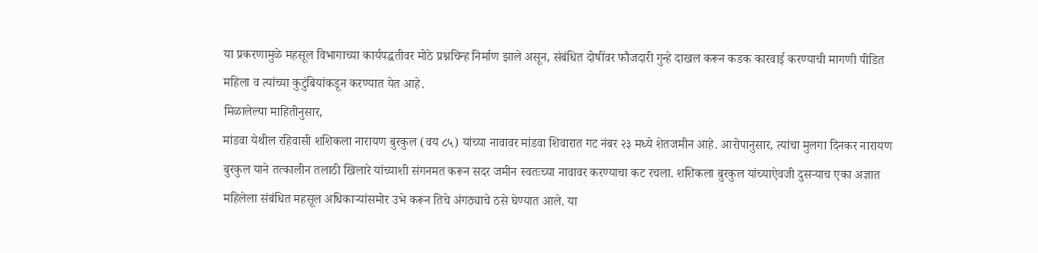या प्रकरणामुळे महसूल विभागाच्या कार्यपद्धतीवर मोठे प्रश्नचिन्ह निर्माण झाले असून, संबंधित दोषींवर फौजदारी गुन्हे दाखल करून कडक कारवाई करण्याची मागणी पीडित महिला व त्यांच्या कुटुंबियांकडून करण्यात येत आहे.
मिळालेल्या माहितीनुसार,
मांडवा येथील रहिवासी शशिकला नारायण बुरकुल (वय ८५) यांच्या नावावर मांडवा शिवारात गट नंबर २३ मध्ये शेतजमीन आहे. आरोपानुसार, त्यांचा मुलगा दिनकर नारायण बुरकुल याने तत्कालीन तलाठी खिलारे यांच्याशी संगनमत करून सदर जमीन स्वतःच्या नावावर करण्याचा कट रचला. शशिकला बुरकुल यांच्याऐवजी दुसऱ्याच एका अज्ञात महिलेला संबंधित महसूल अधिकाऱ्यांसमोर उभे करून तिचे अंगठ्याचे ठसे घेण्यात आले. या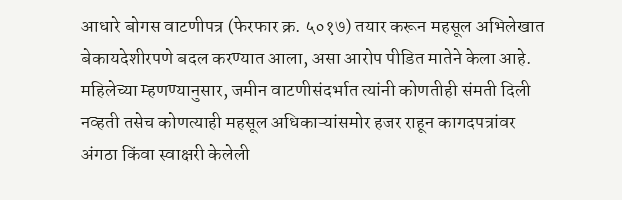आधारे बोगस वाटणीपत्र (फेरफार क्र. ५०१७) तयार करून महसूल अभिलेखात बेकायदेशीरपणे बदल करण्यात आला, असा आरोप पीडित मातेने केला आहे. महिलेच्या म्हणण्यानुसार, जमीन वाटणीसंदर्भात त्यांनी कोणतीही संमती दिली नव्हती तसेच कोणत्याही महसूल अधिकाऱ्यांसमोर हजर राहून कागदपत्रांवर अंगठा किंवा स्वाक्षरी केलेली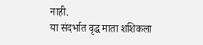नाही.
या संदर्भात वृद्ध माता शशिकला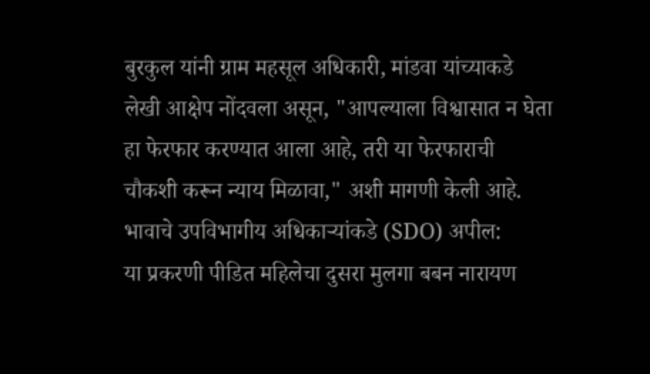बुरकुल यांनी ग्राम महसूल अधिकारी, मांडवा यांच्याकडे लेखी आक्षेप नोंदवला असून, "आपल्याला विश्वासात न घेता हा फेरफार करण्यात आला आहे, तरी या फेरफाराची चौकशी करून न्याय मिळावा," अशी मागणी केली आहे.
भावाचे उपविभागीय अधिकाऱ्यांकडे (SDO) अपील:
या प्रकरणी पीडित महिलेचा दुसरा मुलगा बबन नारायण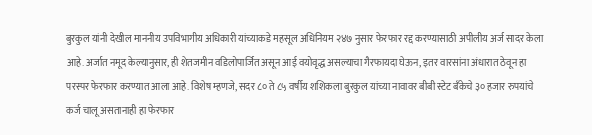बुरकुल यांनी देखील माननीय उपविभागीय अधिकारी यांच्याकडे महसूल अधिनियम २४७ नुसार फेरफार रद्द करण्यासाठी अपीलीय अर्ज सादर केला आहे. अर्जात नमूद केल्यानुसार, ही शेतजमीन वडिलोपार्जित असून आई वयोवृद्ध असल्याचा गैरफायदा घेऊन, इतर वारसांना अंधारात ठेवून हा परस्पर फेरफार करण्यात आला आहे. विशेष म्हणजे, सदर ८० ते ८५ वर्षीय शशिकला बुरकुल यांच्या नावावर बीबी स्टेट बँकेचे ३० हजार रुपयांचे कर्ज चालू असतानाही हा फेरफार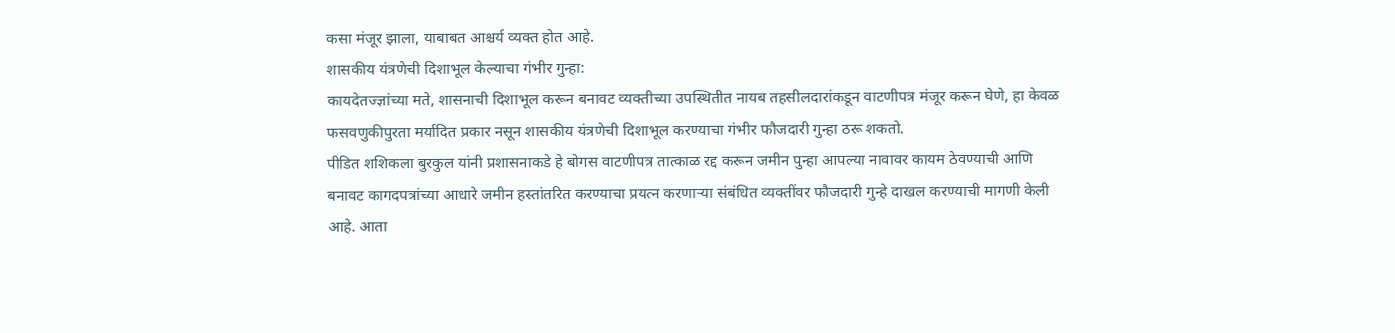कसा मंजूर झाला, याबाबत आश्चर्य व्यक्त होत आहे.
शासकीय यंत्रणेची दिशाभूल केल्याचा गंभीर गुन्हा:
कायदेतज्ज्ञांच्या मते, शासनाची दिशाभूल करून बनावट व्यक्तीच्या उपस्थितीत नायब तहसीलदारांकडून वाटणीपत्र मंजूर करून घेणे, हा केवळ फसवणुकीपुरता मर्यादित प्रकार नसून शासकीय यंत्रणेची दिशाभूल करण्याचा गंभीर फौजदारी गुन्हा ठरू शकतो.
पीडित शशिकला बुरकुल यांनी प्रशासनाकडे हे बोगस वाटणीपत्र तात्काळ रद्द करून जमीन पुन्हा आपल्या नावावर कायम ठेवण्याची आणि बनावट कागदपत्रांच्या आधारे जमीन हस्तांतरित करण्याचा प्रयत्न करणाऱ्या संबंधित व्यक्तींवर फौजदारी गुन्हे दाखल करण्याची मागणी केली आहे. आता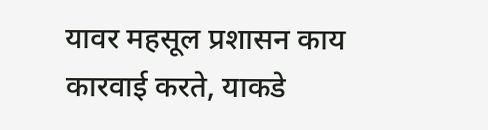यावर महसूल प्रशासन काय कारवाई करते, याकडे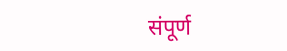संपूर्ण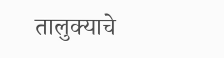तालुक्याचे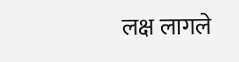लक्ष लागले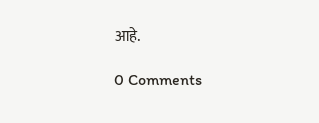आहे.

0 Comments